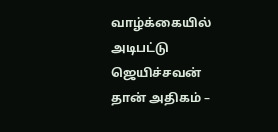வாழ்க்கையில் அடிபட்டு ஜெயிச்சவன் தான் அதிகம் –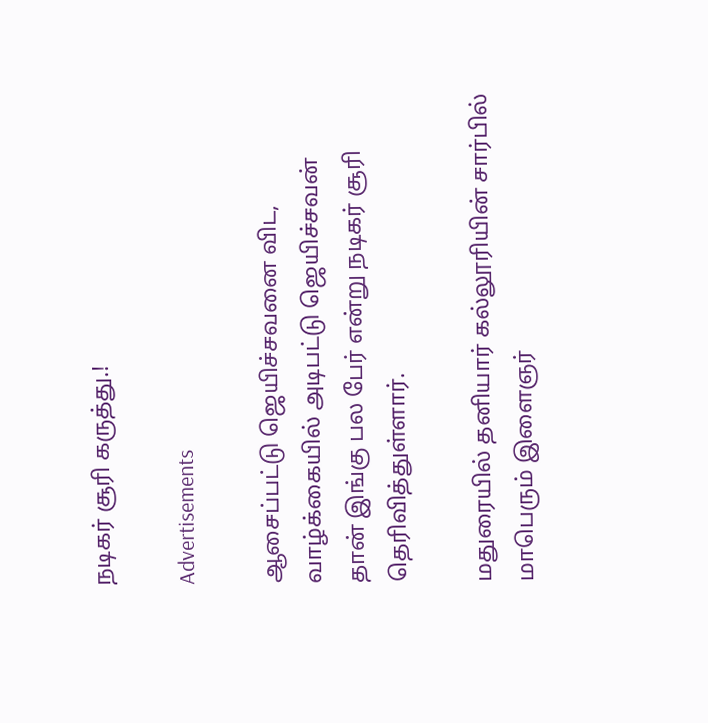நடிகர் சூரி கருத்து.!

Advertisements

ஆசைப்பட்டு ஜெயிச்சவனை விட, வாழ்க்கையில் அடிபட்டு ஜெயிச்சவன் தான் இங்கு பல பேர் என்று நடிகர் சூரி தெரிவித்துள்ளார்.

மதுரையில் தனியார் கல்லூரியின் சார்பில் மாபெரும் இளைஞர்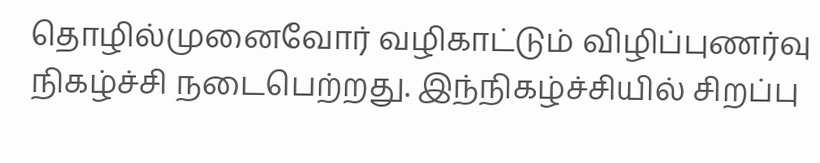தொழில்முனைவோர் வழிகாட்டும் விழிப்புணர்வு நிகழ்ச்சி நடைபெற்றது. இந்நிகழ்ச்சியில் சிறப்பு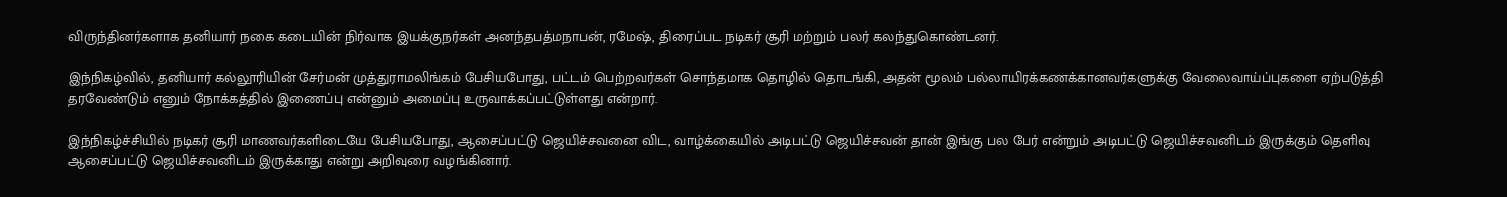விருந்தினர்களாக தனியார் நகை கடையின் நிர்வாக இயக்குநர்கள் அனந்தபத்மநாபன், ரமேஷ், திரைப்பட நடிகர் சூரி மற்றும் பலர் கலந்துகொண்டனர்.

இந்நிகழ்வில், தனியார் கல்லூரியின் சேர்மன் முத்துராமலிங்கம் பேசியபோது, பட்டம் பெற்றவர்கள் சொந்தமாக தொழில் தொடங்கி, அதன் மூலம் பல்லாயிரக்கணக்கானவர்களுக்கு வேலைவாய்ப்புகளை ஏற்படுத்தி தரவேண்டும் எனும் நோக்கத்தில் இணைப்பு என்னும் அமைப்பு உருவாக்கப்பட்டுள்ளது என்றார்.

இந்நிகழ்ச்சியில் நடிகர் சூரி மாணவர்களிடையே பேசியபோது, ஆசைப்பட்டு ஜெயிச்சவனை விட, வாழ்க்கையில் அடிபட்டு ஜெயிச்சவன் தான் இங்கு பல பேர் என்றும் அடிபட்டு ஜெயிச்சவனிடம் இருக்கும் தெளிவு ஆசைப்பட்டு ஜெயிச்சவனிடம் இருக்காது என்று அறிவுரை வழங்கினார்.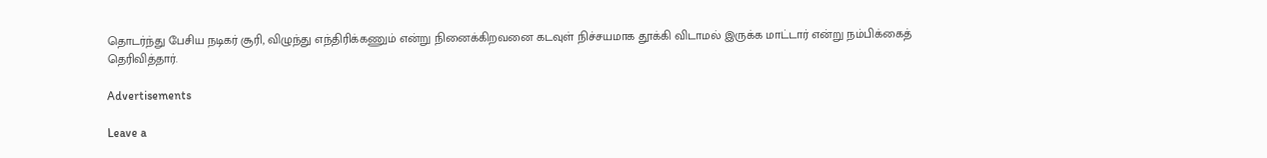தொடர்ந்து பேசிய நடிகர் சூரி, விழுந்து எந்திரிக்கணும் என்று நினைக்கிறவனை கடவுள் நிச்சயமாக தூக்கி விடாமல் இருக்க மாட்டார் என்று நம்பிக்கைத் தெரிவித்தார்.

Advertisements

Leave a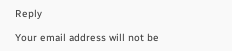Reply

Your email address will not be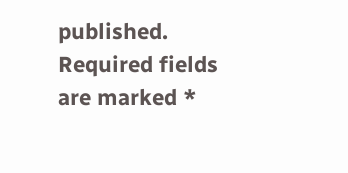published. Required fields are marked *